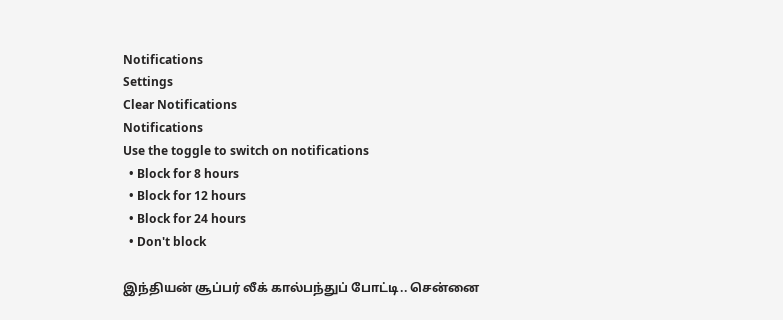Notifications
Settings
Clear Notifications
Notifications
Use the toggle to switch on notifications
  • Block for 8 hours
  • Block for 12 hours
  • Block for 24 hours
  • Don't block

இந்தியன் சூப்பர் லீக் கால்பந்துப் போட்டி.. சென்னை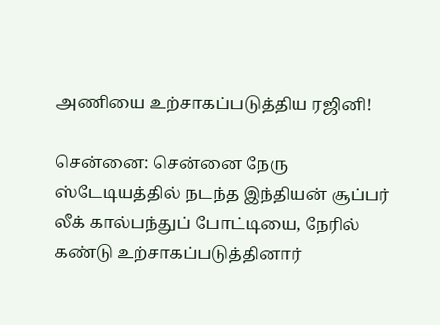அணியை உற்சாகப்படுத்திய ரஜினி!

சென்னை: சென்னை நேரு ஸ்டேடியத்தில் நடந்த இந்தியன் சூப்பர் லீக் கால்பந்துப் போட்டியை, நேரில் கண்டு உற்சாகப்படுத்தினார்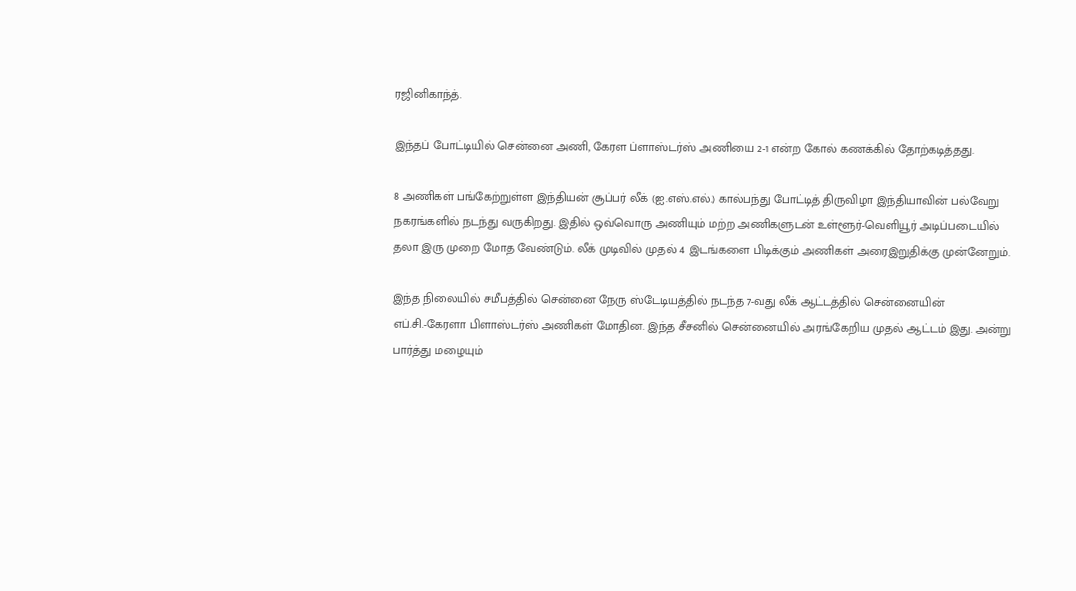ரஜினிகாந்த்.

இந்தப் போட்டியில் சென்னை அணி, கேரள ப்ளாஸ்டர்ஸ் அணியை 2-1 என்ற கோல் கணக்கில் தோற்கடித்தது.

8 அணிகள் பங்கேற்றுள்ள இந்தியன் சூப்பர் லீக் (ஐ.எஸ்.எல்.) கால்பந்து போட்டித் திருவிழா இந்தியாவின் பல்வேறு நகரங்களில் நடந்து வருகிறது. இதில் ஒவ்வொரு அணியும் மற்ற அணிகளுடன் உள்ளூர்-வெளியூர் அடிப்படையில் தலா இரு முறை மோத வேண்டும். லீக் முடிவில் முதல் 4 இடங்களை பிடிக்கும் அணிகள் அரைஇறுதிக்கு முன்னேறும்.

இந்த நிலையில் சமீபத்தில் சென்னை நேரு ஸ்டேடியத்தில் நடந்த 7-வது லீக் ஆட்டத்தில் சென்னையின் எப்.சி.-கேரளா பிளாஸ்டர்ஸ் அணிகள் மோதின. இந்த சீசனில் சென்னையில் அரங்கேறிய முதல் ஆட்டம் இது. அன்று பார்த்து மழையும்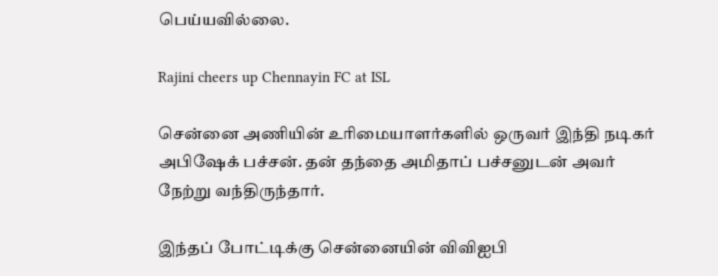பெய்யவில்லை.

Rajini cheers up Chennayin FC at ISL

சென்னை அணியின் உரிமையாளர்களில் ஒருவர் இந்தி நடிகர் அபிஷேக் பச்சன். தன் தந்தை அமிதாப் பச்சனுடன் அவர் நேற்று வந்திருந்தார்.

இந்தப் போட்டிக்கு சென்னையின் விவிஐபி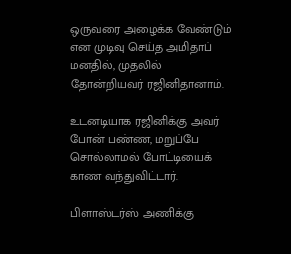ஒருவரை அழைக்க வேண்டும் என முடிவு செய்த அமிதாப் மனதில், முதலில் தோன்றியவர் ரஜினிதானாம்.

உடனடியாக ரஜினிக்கு அவர் போன் பண்ண, மறுப்பே சொல்லாமல் போட்டியைக் காண வந்துவிட்டார்.

பிளாஸ்டர்ஸ் அணிக்கு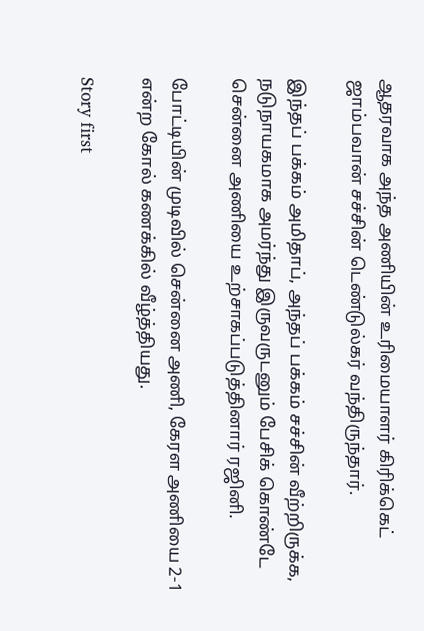ஆதரவாக அந்த அணியின் உரிமையாளர் கிரிக்கெட் ஜாம்பவான் சச்சின் டெண்டுல்கர் வந்திருந்தார்.

இந்தப் பக்கம் அமிதாப், அந்தப் பக்கம் சச்சின் வீற்றிருக்க, நடுநாயகமாக அமர்ந்து இருவருடனும் பேசிக் கொண்டே சென்னை அணியை உற்சாகப்படுத்தினார் ரஜினி.

போட்டியின் முடிவில் சென்னை அணி, கேரள அணியை 2-1 என்ற கோல் கணக்கில் வீழ்த்தியது.

Story first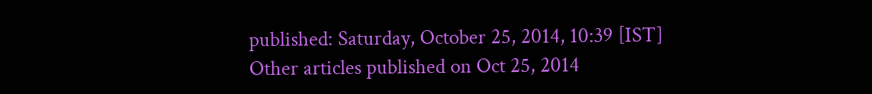published: Saturday, October 25, 2014, 10:39 [IST]
Other articles published on Oct 25, 2014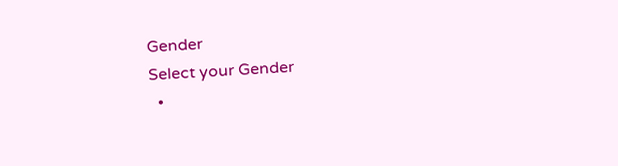Gender
Select your Gender
  •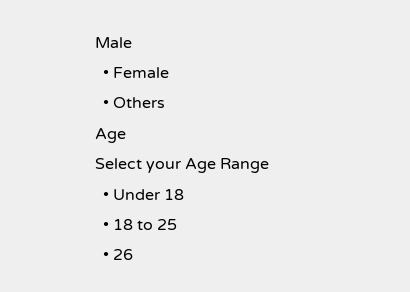Male
  • Female
  • Others
Age
Select your Age Range
  • Under 18
  • 18 to 25
  • 26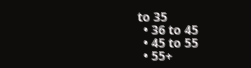to 35
  • 36 to 45
  • 45 to 55
  • 55+